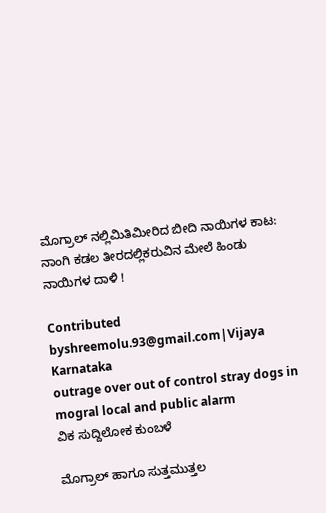ಮೊಗ್ರಾಲ್ ನಲ್ಲಿಮಿತಿಮೀರಿದ ಬೀದಿ ನಾಯಿಗಳ ಕಾಟ: ನಾಂಗಿ ಕಡಲ ತೀರದಲ್ಲಿಕರುವಿನ ಮೇಲೆ ಹಿಂಡು ನಾಯಿಗಳ ದಾಳಿ !

Contributed byshreemolu.93@gmail.com|Vijaya Karnataka
outrage over out of control stray dogs in mogral local and public alarm
ವಿಕ ಸುದ್ದಿಲೋಕ ಕುಂಬಳೆ

ಮೊಗ್ರಾಲ್ ಹಾಗೂ ಸುತ್ತಮುತ್ತಲ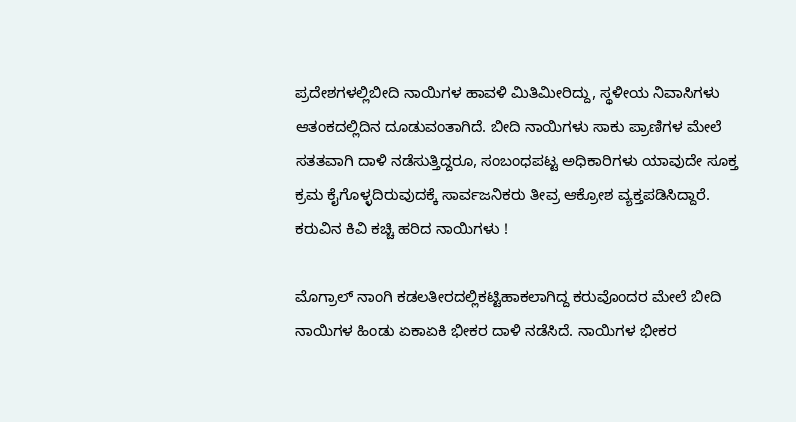ಪ್ರದೇಶಗಳಲ್ಲಿಬೀದಿ ನಾಯಿಗಳ ಹಾವಳಿ ಮಿತಿಮೀರಿದ್ದು, ಸ್ಥಳೀಯ ನಿವಾಸಿಗಳು ಆತಂಕದಲ್ಲಿದಿನ ದೂಡುವಂತಾಗಿದೆ. ಬೀದಿ ನಾಯಿಗಳು ಸಾಕು ಪ್ರಾಣಿಗಳ ಮೇಲೆ ಸತತವಾಗಿ ದಾಳಿ ನಡೆಸುತ್ತಿದ್ದರೂ, ಸಂಬಂಧಪಟ್ಟ ಅಧಿಕಾರಿಗಳು ಯಾವುದೇ ಸೂಕ್ತ ಕ್ರಮ ಕೈಗೊಳ್ಳದಿರುವುದಕ್ಕೆ ಸಾರ್ವಜನಿಕರು ತೀವ್ರ ಆಕ್ರೋಶ ವ್ಯಕ್ತಪಡಿಸಿದ್ದಾರೆ.
ಕರುವಿನ ಕಿವಿ ಕಚ್ಚಿ ಹರಿದ ನಾಯಿಗಳು !

ಮೊಗ್ರಾಲ್ ನಾಂಗಿ ಕಡಲತೀರದಲ್ಲಿಕಟ್ಟಿಹಾಕಲಾಗಿದ್ದ ಕರುವೊಂದರ ಮೇಲೆ ಬೀದಿ ನಾಯಿಗಳ ಹಿಂಡು ಏಕಾಏಕಿ ಭೀಕರ ದಾಳಿ ನಡೆಸಿದೆ. ನಾಯಿಗಳ ಭೀಕರ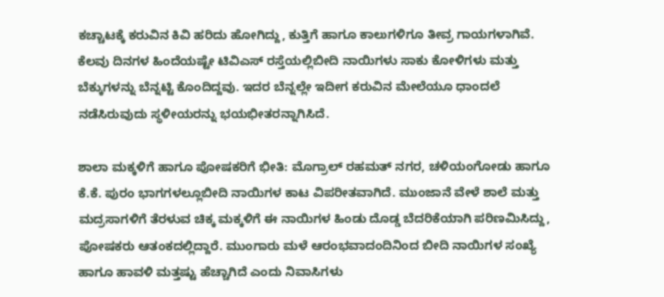ಕಚ್ಚಾಟಕ್ಕೆ ಕರುವಿನ ಕಿವಿ ಹರಿದು ಹೋಗಿದ್ದು, ಕುತ್ತಿಗೆ ಹಾಗೂ ಕಾಲುಗಳಿಗೂ ತೀವ್ರ ಗಾಯಗಳಾಗಿವೆ. ಕೆಲವು ದಿನಗಳ ಹಿಂದೆಯಷ್ಟೇ ಟಿವಿಎಸ್ ರಸ್ತೆಯಲ್ಲಿಬೀದಿ ನಾಯಿಗಳು ಸಾಕು ಕೋಳಿಗಳು ಮತ್ತು ಬೆಕ್ಕುಗಳನ್ನು ಬೆನ್ನಟ್ಟಿ ಕೊಂದಿದ್ದವು. ಇದರ ಬೆನ್ನಲ್ಲೇ ಇದೀಗ ಕರುವಿನ ಮೇಲೆಯೂ ಧಾಂದಲೆ ನಡೆಸಿರುವುದು ಸ್ಥಳೀಯರನ್ನು ಭಯಭೀತರನ್ನಾಗಿಸಿದೆ.

ಶಾಲಾ ಮಕ್ಕಳಿಗೆ ಹಾಗೂ ಪೋಷಕರಿಗೆ ಭೀತಿ: ಮೊಗ್ರಾಲ್ ರಹಮತ್ ನಗರ, ಚಳಿಯಂಗೋಡು ಹಾಗೂ ಕೆ.ಕೆ. ಪುರಂ ಭಾಗಗಳಲ್ಲೂಬೀದಿ ನಾಯಿಗಳ ಕಾಟ ವಿಪರೀತವಾಗಿದೆ. ಮುಂಜಾನೆ ವೇಳೆ ಶಾಲೆ ಮತ್ತು ಮದ್ರಸಾಗಳಿಗೆ ತೆರಳುವ ಚಿಕ್ಕ ಮಕ್ಕಳಿಗೆ ಈ ನಾಯಿಗಳ ಹಿಂಡು ದೊಡ್ಡ ಬೆದರಿಕೆಯಾಗಿ ಪರಿಣಮಿಸಿದ್ದು, ಪೋಷಕರು ಆತಂಕದಲ್ಲಿದ್ದಾರೆ. ಮುಂಗಾರು ಮಳೆ ಆರಂಭವಾದಂದಿನಿಂದ ಬೀದಿ ನಾಯಿಗಳ ಸಂಖ್ಯೆ ಹಾಗೂ ಹಾವಳಿ ಮತ್ತಷ್ಟು ಹೆಚ್ಚಾಗಿದೆ ಎಂದು ನಿವಾಸಿಗಳು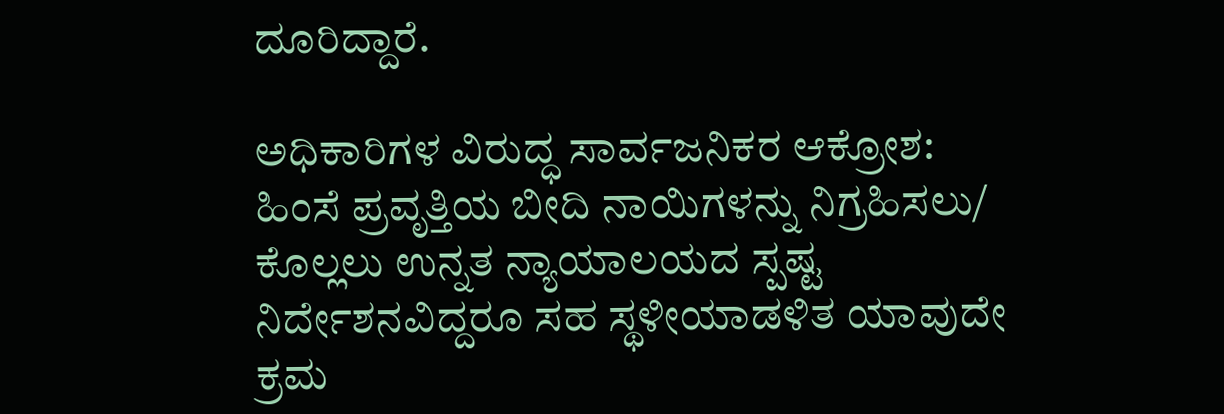ದೂರಿದ್ದಾರೆ.

ಅಧಿಕಾರಿಗಳ ವಿರುದ್ಧ ಸಾರ್ವಜನಿಕರ ಆಕ್ರೋಶ: ಹಿಂಸೆ ಪ್ರವೃತ್ತಿಯ ಬೀದಿ ನಾಯಿಗಳನ್ನು ನಿಗ್ರಹಿಸಲು/ ಕೊಲ್ಲಲು ಉನ್ನತ ನ್ಯಾಯಾಲಯದ ಸ್ಪಷ್ಟ ನಿರ್ದೇಶನವಿದ್ದರೂ ಸಹ ಸ್ಥಳೀಯಾಡಳಿತ ಯಾವುದೇ ಕ್ರಮ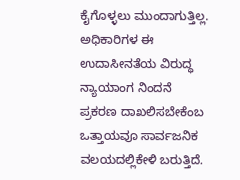ಕೈಗೊಳ್ಳಲು ಮುಂದಾಗುತ್ತಿಲ್ಲ. ಅಧಿಕಾರಿಗಳ ಈ ಉದಾಸೀನತೆಯ ವಿರುದ್ಧ ನ್ಯಾಯಾಂಗ ನಿಂದನೆ ಪ್ರಕರಣ ದಾಖಲಿಸಬೇಕೆಂಬ ಒತ್ತಾಯವೂ ಸಾರ್ವಜನಿಕ ವಲಯದಲ್ಲಿಕೇಳಿ ಬರುತ್ತಿದೆ.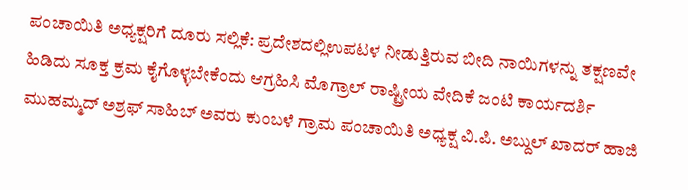ಪಂಚಾಯಿತಿ ಅಧ್ಯಕ್ಷರಿಗೆ ದೂರು ಸಲ್ಲಿಕೆ: ಪ್ರದೇಶದಲ್ಲಿಉಪಟಳ ನೀಡುತ್ತಿರುವ ಬೀದಿ ನಾಯಿಗಳನ್ನು ತಕ್ಷಣವೇ ಹಿಡಿದು ಸೂಕ್ತ ಕ್ರಮ ಕೈಗೊಳ್ಳಬೇಕೆಂದು ಆಗ್ರಹಿಸಿ ಮೊಗ್ರಾಲ್ ರಾಷ್ಟ್ರೀಯ ವೇದಿಕೆ ಜಂಟಿ ಕಾರ್ಯದರ್ಶಿ ಮುಹಮ್ಮದ್ ಅಶ್ರಫ್ ಸಾಹಿಬ್ ಅವರು ಕುಂಬಳೆ ಗ್ರಾಮ ಪಂಚಾಯಿತಿ ಅಧ್ಯಕ್ಷ ವಿ.ಪಿ. ಅಬ್ದುಲ್ ಖಾದರ್ ಹಾಜಿ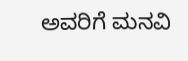ಅವರಿಗೆ ಮನವಿ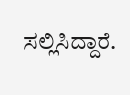ಸಲ್ಲಿಸಿದ್ದಾರೆ.